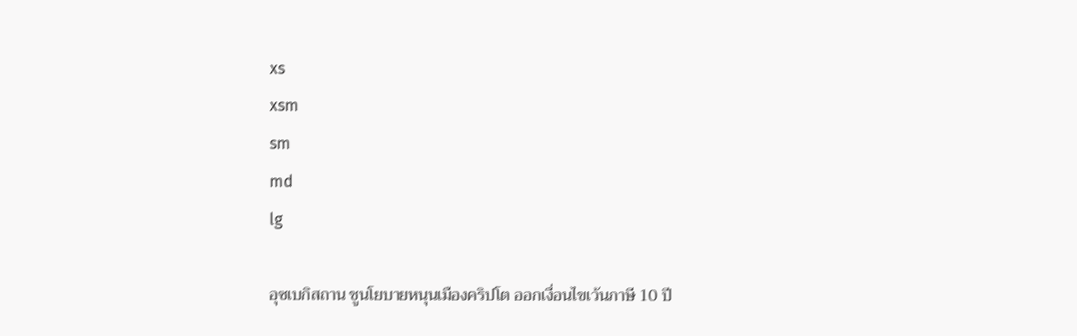xs
xsm
sm
md
lg

อุซเบกิสถาน ชูนโยบายหนุนเมืองคริปโต ออกเงื่อนไขเว้นภาษี 10 ปี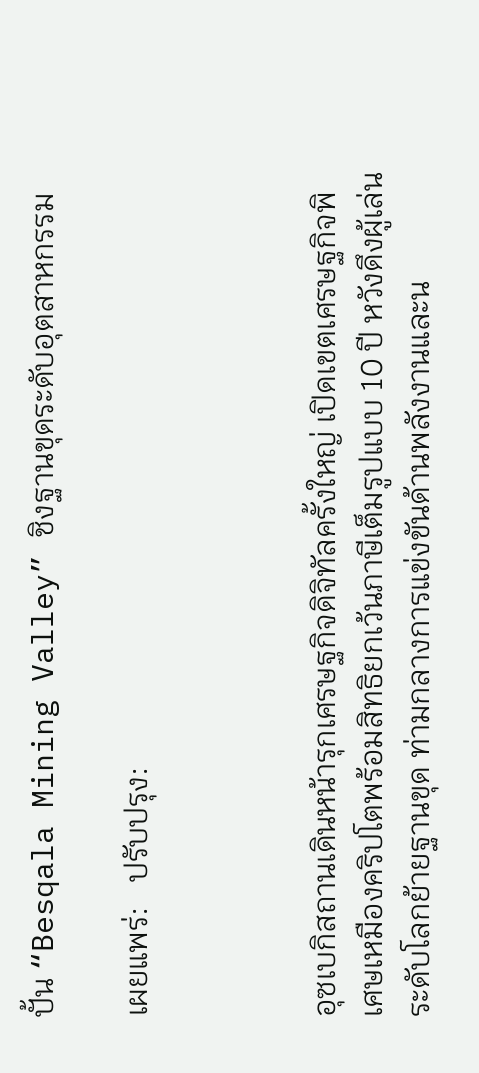ปั้น “Besqala Mining Valley” ชิงฐานขุดระดับอุตสาหกรรม

เผยแพร่:   ปรับปรุง:



อุซเบกิสถานเดินหน้ารุกเศรษฐกิจดิจิทัลครั้งใหญ่ เปิดเขตเศรษฐกิจพิเศษเหมืองคริปโตพร้อมสิทธิยกเว้นภาษีเต็มรูปแบบ 10 ปี หวังดึงผู้เล่นระดับโลกย้ายฐานขุด ท่ามกลางการแข่งขันด้านพลังงานและน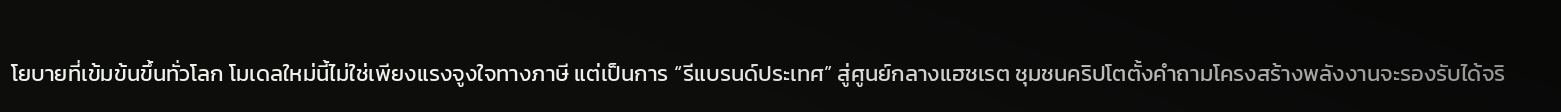โยบายที่เข้มข้นขึ้นทั่วโลก โมเดลใหม่นี้ไม่ใช่เพียงแรงจูงใจทางภาษี แต่เป็นการ “รีแบรนด์ประเทศ” สู่ศูนย์กลางแฮชเรต ชุมชนคริปโตตั้งคำถามโครงสร้างพลังงานจะรองรับได้จริ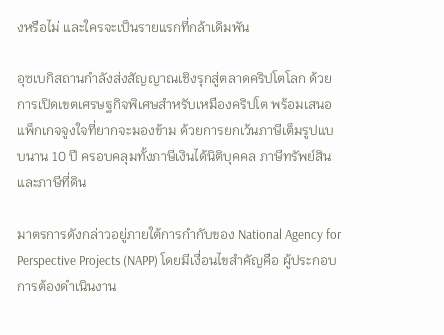งหรือไม่ และใครจะเป็นรายแรกที่กล้าเดิมพัน

อุซเบกิสถานกำลังส่งสัญญาณเชิงรุกสู่ตลาดคริปโตโลก ด้วยการเปิดเขตเศรษฐกิจพิเศษสำหรับเหมืองคริปโต พร้อมเสนอแพ็กเกจจูงใจที่ยากจะมองข้าม ด้วยการยกเว้นภาษีเต็มรูปแบบนาน 10 ปี ครอบคลุมทั้งภาษีเงินได้นิติบุคคล ภาษีทรัพย์สิน และภาษีที่ดิน

มาตรการดังกล่าวอยู่ภายใต้การกำกับของ National Agency for Perspective Projects (NAPP) โดยมีเงื่อนไขสำคัญคือ ผู้ประกอบการต้องดำเนินงาน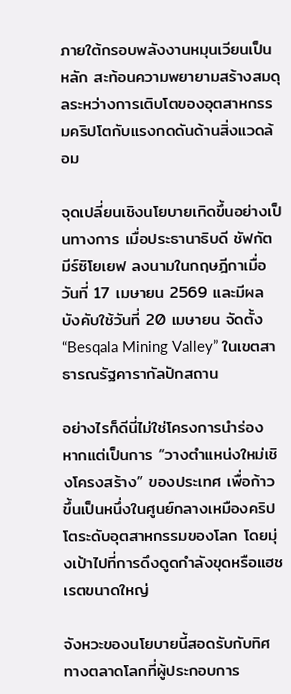ภายใต้กรอบพลังงานหมุนเวียนเป็นหลัก สะท้อนความพยายามสร้างสมดุลระหว่างการเติบโตของอุตสาหกรรมคริปโตกับแรงกดดันด้านสิ่งแวดล้อม

จุดเปลี่ยนเชิงนโยบายเกิดขึ้นอย่างเป็นทางการ เมื่อประธานาธิบดี ชัฟกัต มีร์ซิโยเยฟ ลงนามในกฤษฎีกาเมื่อวันที่ 17 เมษายน 2569 และมีผลบังคับใช้วันที่ 20 เมษายน จัดตั้ง “Besqala Mining Valley” ในเขตสาธารณรัฐคารากัลปักสถาน

อย่างไรก็ดีนี่ไม่ใช่โครงการนำร่อง หากแต่เป็นการ “วางตำแหน่งใหม่เชิงโครงสร้าง” ของประเทศ เพื่อก้าวขึ้นเป็นหนึ่งในศูนย์กลางเหมืองคริปโตระดับอุตสาหกรรมของโลก โดยมุ่งเป้าไปที่การดึงดูดกำลังขุดหรือแฮชเรตขนาดใหญ่

จังหวะของนโยบายนี้สอดรับกับทิศทางตลาดโลกที่ผู้ประกอบการ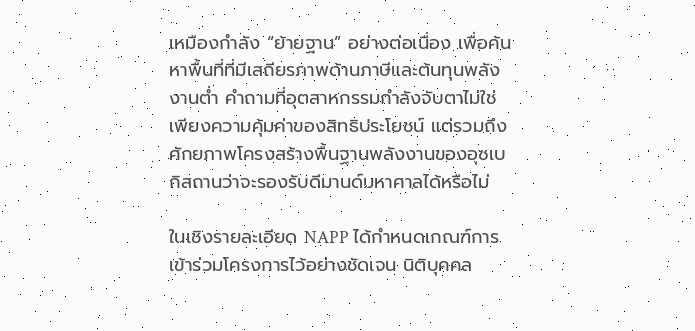เหมืองกำลัง “ย้ายฐาน” อย่างต่อเนื่อง เพื่อค้นหาพื้นที่ที่มีเสถียรภาพด้านภาษีและต้นทุนพลังงานต่ำ คำถามที่อุตสาหกรรมกำลังจับตาไม่ใช่เพียงความคุ้มค่าของสิทธิประโยชน์ แต่รวมถึงศักยภาพโครงสร้างพื้นฐานพลังงานของอุซเบกิสถานว่าจะรองรับดีมานด์มหาศาลได้หรือไม่

ในเชิงรายละเอียด NAPP ได้กำหนดเกณฑ์การเข้าร่วมโครงการไว้อย่างชัดเจน นิติบุคคล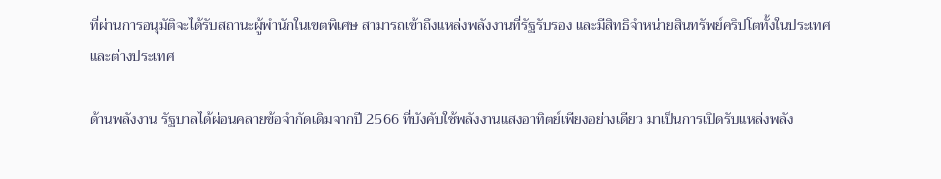ที่ผ่านการอนุมัติจะได้รับสถานะผู้พำนักในเขตพิเศษ สามารถเข้าถึงแหล่งพลังงานที่รัฐรับรอง และมีสิทธิจำหน่ายสินทรัพย์คริปโตทั้งในประเทศและต่างประเทศ

ด้านพลังงาน รัฐบาลได้ผ่อนคลายข้อจำกัดเดิมจากปี 2566 ที่บังคับใช้พลังงานแสงอาทิตย์เพียงอย่างเดียว มาเป็นการเปิดรับแหล่งพลัง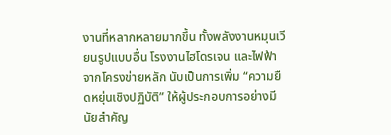งานที่หลากหลายมากขึ้น ทั้งพลังงานหมุนเวียนรูปแบบอื่น โรงงานไฮโดรเจน และไฟฟ้าจากโครงข่ายหลัก นับเป็นการเพิ่ม “ความยืดหยุ่นเชิงปฏิบัติ” ให้ผู้ประกอบการอย่างมีนัยสำคัญ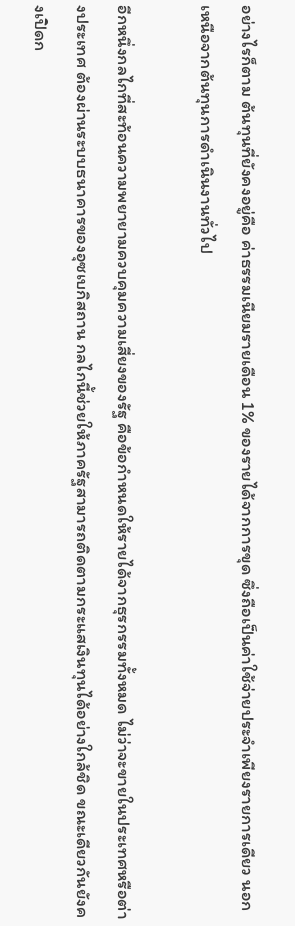อย่างไรก็ตาม ต้นทุนที่ยังคงอยู่คือ ค่าธรรมเนียมรายเดือน 1% ของรายได้จากการขุด ซึ่งถือเป็นค่าใช้จ่ายประจำเพียงรายการเดียว นอกเหนือจากต้นทุนการดำเนินงานทั่วไป

อีกหนึ่งกลไกที่สะท้อนความพยายามควบคุมความเสี่ยงของรัฐ คือข้อกำหนดให้รายได้จากธุรกรรมทั้งหมด ไม่ว่าจะขายในประเทศหรือต่างประเทศ ต้องผ่านระบบธนาคารของอุซเบกิสถาน กลไกนี้ช่วยให้ภาครัฐสามารถติดตามกระแสเงินทุนได้อย่างใกล้ชิด ขณะเดียวกันยังคงเปิดก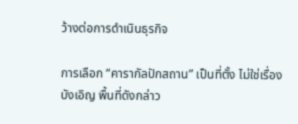ว้างต่อการดำเนินธุรกิจ

การเลือก “คารากัลปักสถาน” เป็นที่ตั้ง ไม่ใช่เรื่องบังเอิญ พื้นที่ดังกล่าว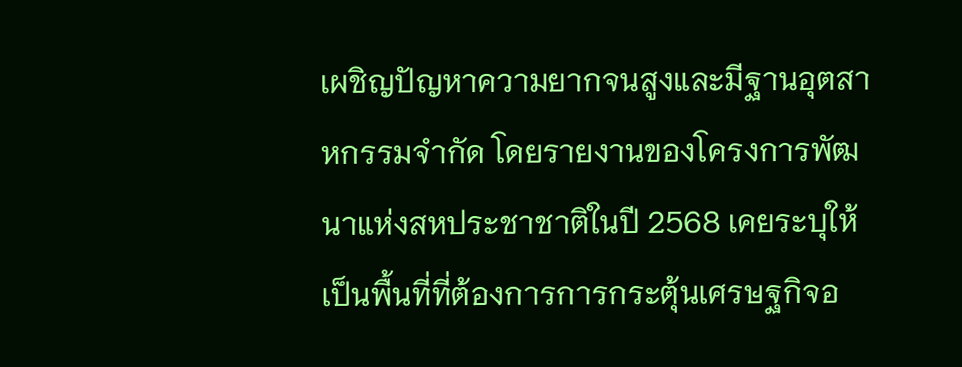เผชิญปัญหาความยากจนสูงและมีฐานอุตสาหกรรมจำกัด โดยรายงานของโครงการพัฒนาแห่งสหประชาชาติในปี 2568 เคยระบุให้เป็นพื้นที่ที่ต้องการการกระตุ้นเศรษฐกิจอ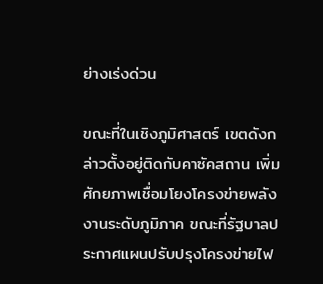ย่างเร่งด่วน

ขณะที่ในเชิงภูมิศาสตร์ เขตดังกล่าวตั้งอยู่ติดกับคาซัคสถาน เพิ่มศักยภาพเชื่อมโยงโครงข่ายพลังงานระดับภูมิภาค ขณะที่รัฐบาลประกาศแผนปรับปรุงโครงข่ายไฟ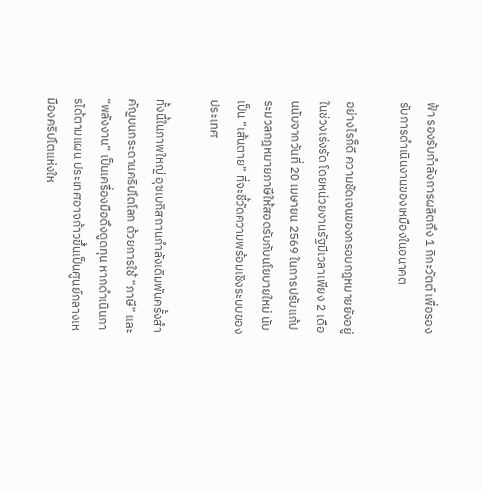ฟ้า รองรับกำลังการผลิตถึง 1 กิกะวัตต์ เพื่อรองรับการดำเนินงานของเหมืองในอนาคต

อย่างไรก็ดี ความชัดเจนของกรอบกฎหมายยังอยู่ในช่วงเร่งรัด โดยหน่วยงานรัฐมีเวลาเพียง 2 เดือนนับจากวันที่ 20 เมษายน 2569 ในการปรับแก้ประมวลกฎหมายภาษีให้สอดรับกับนโยบายใหม่ นับเป็น “เส้นตาย” ที่จะชี้วัดความพร้อมเชิงระบบของประเทศ

ทั้งนี้ในภาพใหญ่ อุซเบกิสถานกำลังเดิมพันครั้งสำคัญบนกระดานคริปโตโลก ด้วยการใช้ “ภาษี” และ “พลังงาน” เป็นเครื่องมือดึงดูดทุน หากดำเนินการได้ตามแผน ประเทศอาจก้าวขึ้นเป็นศูนย์กลางเหมืองคริปโตแห่งให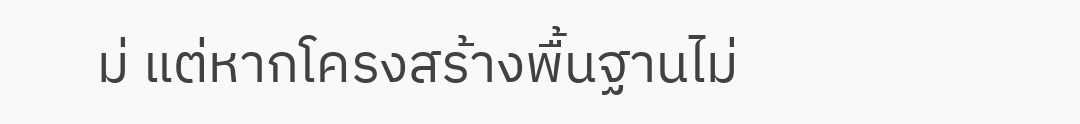ม่ แต่หากโครงสร้างพื้นฐานไม่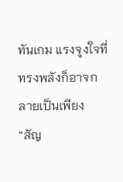ทันเกม แรงจูงใจที่ทรงพลังก็อาจกลายเป็นเพียง “สัญ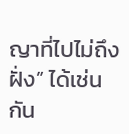ญาที่ไปไม่ถึงฝั่ง” ได้เช่นกัน